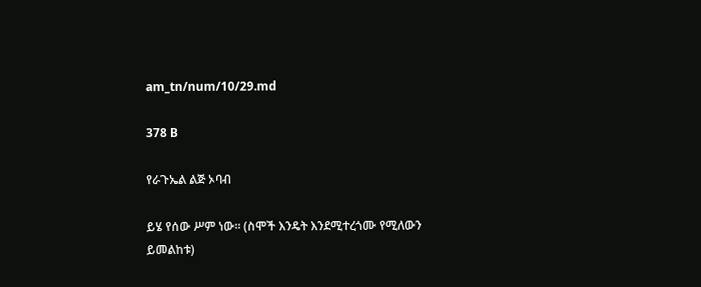am_tn/num/10/29.md

378 B

የራጉኤል ልጅ ኦባብ

ይሄ የሰው ሥም ነው፡፡ (ስሞች እንዴት እንደሚተረጎሙ የሚለውን ይመልከቱ)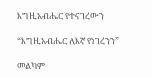እግዚአብሔር የተናገረውን

“እግዚአብሔር ለእኛ የነገረንን”

መልካም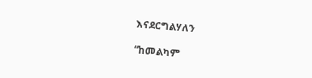እናደርግልሃለን

“ከመልካም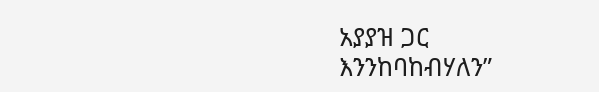አያያዝ ጋር እንንከባከብሃለን”